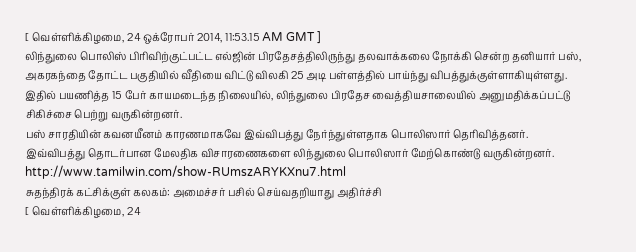[ வெள்ளிக்கிழமை, 24 ஒக்ரோபர் 2014, 11:53.15 AM GMT ]
லிந்துலை பொலிஸ் பிரிவிற்குட்பட்ட எல்ஜின் பிரதேசத்திலிருந்து தலவாக்கலை நோக்கி சென்ற தனியார் பஸ், அகரகந்தை தோட்ட பகுதியில் வீதியை விட்டு விலகி 25 அடி பள்ளத்தில் பாய்ந்து விபத்துக்குள்ளாகியுள்ளது.
இதில் பயணித்த 15 பேர் காயமடைந்த நிலையில், லிந்துலை பிரதேச வைத்தியசாலையில் அனுமதிக்கப்பட்டு சிகிச்சை பெற்று வருகின்றனர்.
பஸ் சாரதியின் கவனயீனம் காரணமாகவே இவ்விபத்து நேர்ந்துள்ளதாக பொலிஸார் தெரிவித்தனர்.
இவ்விபத்து தொடர்பான மேலதிக விசாரணைகளை லிந்துலை பொலிஸார் மேற்கொண்டு வருகின்றனர்.
http://www.tamilwin.com/show-RUmszARYKXnu7.html
சுதந்திரக் கட்சிக்குள் கலகம்: அமைச்சர் பசில் செய்வதறியாது அதிர்ச்சி
[ வெள்ளிக்கிழமை, 24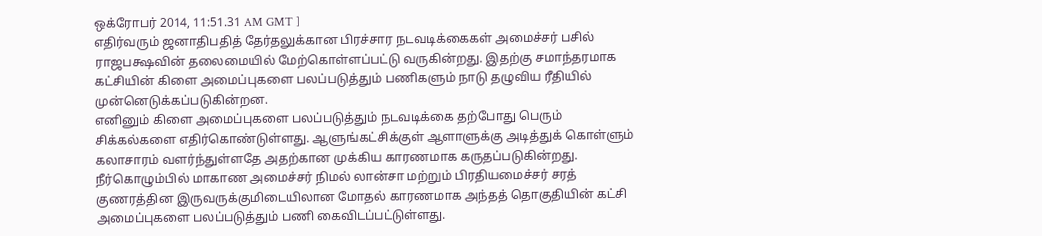ஒக்ரோபர் 2014, 11:51.31 AM GMT ]
எதிர்வரும் ஜனாதிபதித் தேர்தலுக்கான பிரச்சார நடவடிக்கைகள் அமைச்சர் பசில் ராஜபக்ஷவின் தலைமையில் மேற்கொள்ளப்பட்டு வருகின்றது. இதற்கு சமாந்தரமாக கட்சியின் கிளை அமைப்புகளை பலப்படுத்தும் பணிகளும் நாடு தழுவிய ரீதியில் முன்னெடுக்கப்படுகின்றன.
எனினும் கிளை அமைப்புகளை பலப்படுத்தும் நடவடிக்கை தற்போது பெரும் சிக்கல்களை எதிர்கொண்டுள்ளது. ஆளுங்கட்சிக்குள் ஆளாளுக்கு அடித்துக் கொள்ளும் கலாசாரம் வளர்ந்துள்ளதே அதற்கான முக்கிய காரணமாக கருதப்படுகின்றது.
நீர்கொழும்பில் மாகாண அமைச்சர் நிமல் லான்சா மற்றும் பிரதியமைச்சர் சரத் குணரத்தின இருவருக்குமிடையிலான மோதல் காரணமாக அந்தத் தொகுதியின் கட்சி அமைப்புகளை பலப்படுத்தும் பணி கைவிடப்பட்டுள்ளது.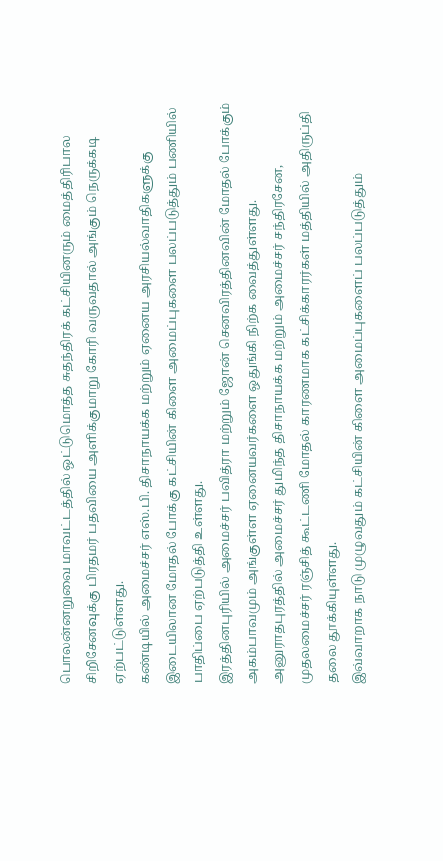பொலன்னறுவை மாவட்டத்தில் ஒட்டுமொத்த சுதந்திரக் கட்சியினரும் மைத்திரிபால சிறிசேனவுக்கு பிரதமர் பதவியை அளிக்குமாறு கோரி வருவதால் அங்கும் நெருக்கடி ஏற்பட்டுள்ளது.
கண்டியில் அமைச்சர் எஸ்.பி. திசாநாயக்க மற்றும் ஏனைய அரசியல்வாதிகளுக்கு இடையிலான மோதல் போக்கு கட்சியின் கிளை அமைப்புகளை பலப்படுத்தும் பணியில் பாதிப்பை ஏற்படுத்தி உள்ளது.
இரத்தினபுரியில் அமைச்சர் பவித்ரா மற்றும் ஜோன் செனவிரத்தினவின் மோதல் போக்கும் அகம்பாவமும் அங்குள்ள ஏனையவர்களை ஒதுங்கி நிற்க வைத்துள்ளது.
அனுராதபுரத்தில் அமைச்சர் துமிந்த திசாநாயக்க மற்றும் அமைச்சர் சந்திரசேன, முதலமைச்சர் ரஞ்சித் கூட்டணி மோதல் காரணமாக கட்சிக்காரர்கள் மத்தியில் அதிருப்தி தலை தூக்கியுள்ளது.
இவ்வாறாக நாடு முழுவதும் கட்சியின் கிளை அமைப்புகளைப் பலப்படுத்தும்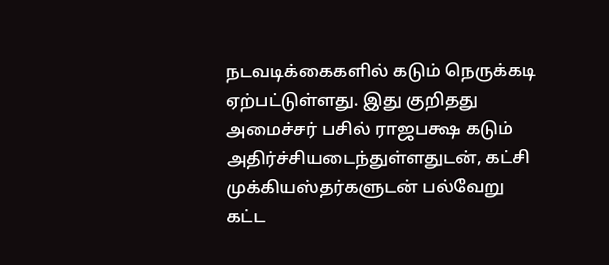நடவடிக்கைகளில் கடும் நெருக்கடி ஏற்பட்டுள்ளது. இது குறிதது அமைச்சர் பசில் ராஜபக்ஷ கடும் அதிர்ச்சியடைந்துள்ளதுடன், கட்சி முக்கியஸ்தர்களுடன் பல்வேறு கட்ட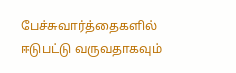பேச்சுவார்த்தைகளில் ஈடுபட்டு வருவதாகவும்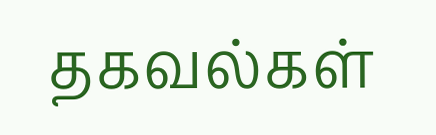தகவல்கள்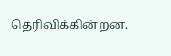தெரிவிக்கின்றன.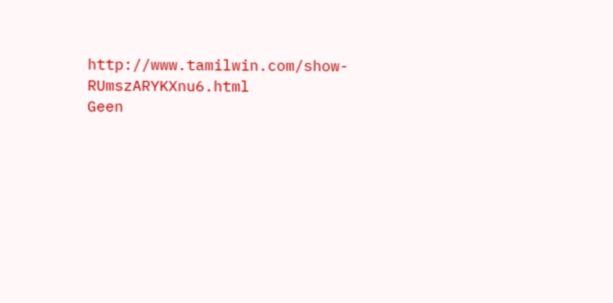http://www.tamilwin.com/show-RUmszARYKXnu6.html
Geen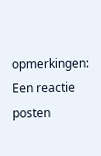opmerkingen:
Een reactie posten